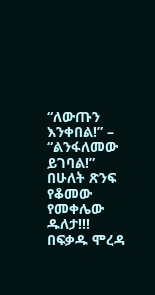“ለውጡን እንቀበል!” – “ልንፋለመው ይገባል!” በሁለት ጽንፍ የቆመው የመቀሌው ዱለታ!!!
በፍቃዱ ሞረዳ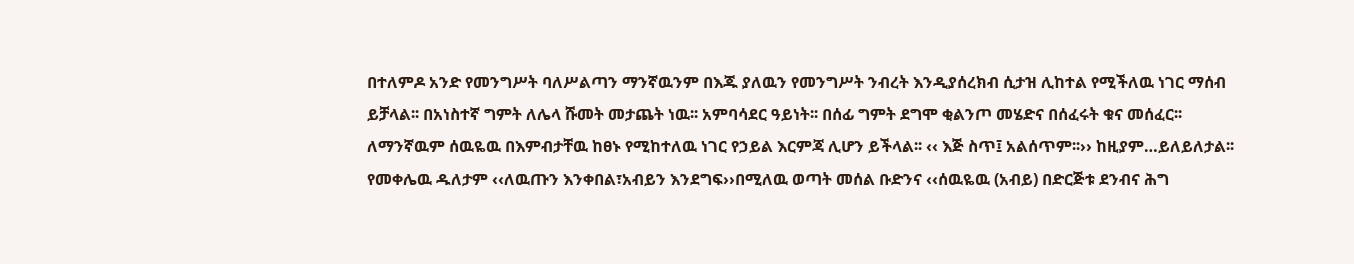በተለምዶ አንድ የመንግሥት ባለሥልጣን ማንኛዉንም በእጁ ያለዉን የመንግሥት ንብረት እንዲያሰረክብ ሲታዝ ሊከተል የሚችለዉ ነገር ማሰብ ይቻላል፡፡ በአነስተኛ ግምት ለሌላ ሹመት መታጨት ነዉ፡፡ አምባሳደር ዓይነት፡፡ በሰፊ ግምት ደግሞ ቂልንጦ መሄድና በሰፈሩት ቁና መሰፈር፡፡
ለማንኛዉም ሰዉዬዉ በእምብታቸዉ ከፀኑ የሚከተለዉ ነገር የኃይል እርምጃ ሊሆን ይችላል፡፡ ‹‹ እጅ ስጥ፤ አልሰጥም፡፡›› ከዚያም…ይለይለታል፡፡
የመቀሌዉ ዱለታም ‹‹ለዉጡን እንቀበል፣አብይን እንደግፍ››በሚለዉ ወጣት መሰል ቡድንና ‹‹ሰዉዬዉ (አብይ) በድርጅቱ ደንብና ሕግ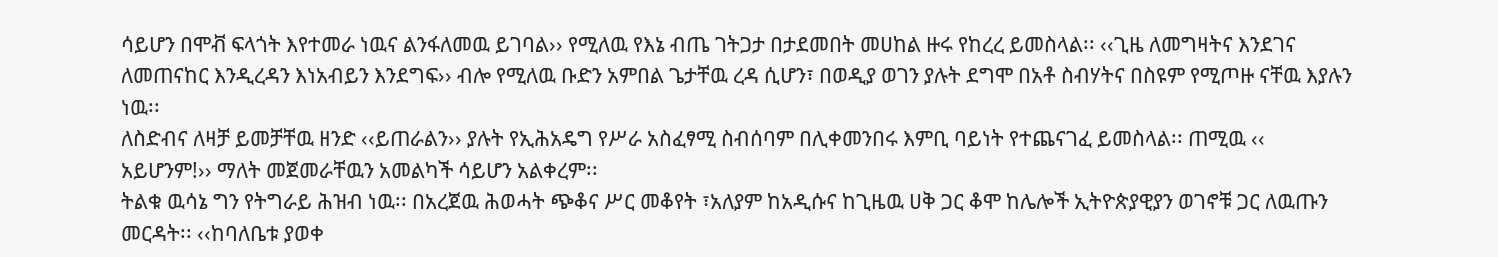ሳይሆን በሞቭ ፍላጎት እየተመራ ነዉና ልንፋለመዉ ይገባል›› የሚለዉ የእኔ ብጤ ገትጋታ በታደመበት መሀከል ዙሩ የከረረ ይመስላል፡፡ ‹‹ጊዜ ለመግዛትና እንደገና ለመጠናከር እንዲረዳን እነአብይን እንደግፍ›› ብሎ የሚለዉ ቡድን አምበል ጌታቸዉ ረዳ ሲሆን፣ በወዲያ ወገን ያሉት ደግሞ በአቶ ስብሃትና በስዩም የሚጦዙ ናቸዉ እያሉን ነዉ፡፡
ለስድብና ለዛቻ ይመቻቸዉ ዘንድ ‹‹ይጠራልን›› ያሉት የኢሕአዴግ የሥራ አስፈፃሚ ስብሰባም በሊቀመንበሩ እምቢ ባይነት የተጨናገፈ ይመስላል፡፡ ጠሚዉ ‹‹ አይሆንም!›› ማለት መጀመራቸዉን አመልካች ሳይሆን አልቀረም፡፡
ትልቁ ዉሳኔ ግን የትግራይ ሕዝብ ነዉ፡፡ በአረጀዉ ሕወሓት ጭቆና ሥር መቆየት ፣አለያም ከአዲሱና ከጊዜዉ ሀቅ ጋር ቆሞ ከሌሎች ኢትዮጵያዊያን ወገኖቹ ጋር ለዉጡን መርዳት፡፡ ‹‹ከባለቤቱ ያወቀ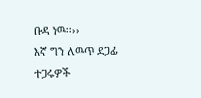ቡዳ ነዉ፡፡››
እኛ ግን ለዉጥ ደጋፊ ተጋሩዎች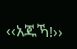‹‹አጁኻ!››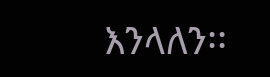እንላለን፡፡